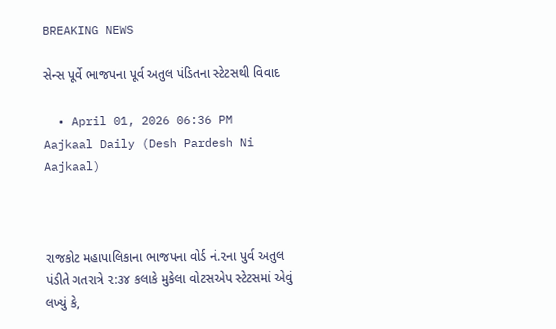BREAKING NEWS

સેન્સ પૂર્વે ભાજપના પૂર્વ અતુલ પંડિતના સ્ટેટસથી વિવાદ

  • April 01, 2026 06:36 PM
Aajkaal Daily (Desh Pardesh Ni Aajkaal)



રાજકોટ મહાપાલિકાના ભાજપના વોર્ડ નં.૨ના પુર્વ અતુલ પંડીતે ગતરાત્રે ૨:૩૪ કલાકે મુકેલા વોટસએપ સ્ટેટસમાં એવું લખ્યું કે,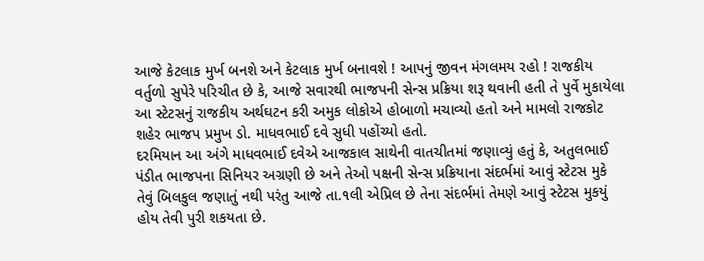આજે કેટલાક મુર્ખ બનશે અને કેટલાક મુર્ખ બનાવશે ! આપનું જીવન મંગલમય રહો ! રાજકીય વર્તુળો સુપેરે પરિચીત છે કે, આજે સવારથી ભાજપની સેન્સ પ્રક્રિયા શરૂ થવાની હતી તે પુર્વે મુકાયેલા આ સ્ટેટસનું રાજકીય અર્થઘટન કરી અમુક લોકોએ હોબાળો મચાવ્યો હતો અને મામલો રાજકોટ શહેર ભાજપ પ્રમુખ ડો. માધવભાઈ દવે સુધી પહોંચ્યો હતો.
દરમિયાન આ અંગે માધવભાઈ દવેએ આજકાલ સાથેની વાતચીતમાં જણાવ્યું હતું કે, અતુલભાઈ પંડીત ભાજપના સિનિયર અગ્રણી છે અને તેઓ પક્ષની સેન્સ પ્રક્રિયાના સંદર્ભમાં આવું સ્ટેટસ મુકે તેવું બિલકુલ જણાતું નથી પરંતુ આજે તા.૧લી એપ્રિલ છે તેના સંદર્ભમાં તેમણે આવું સ્ટેટસ મુકયું હોય તેવી પુરી શકયતા છે.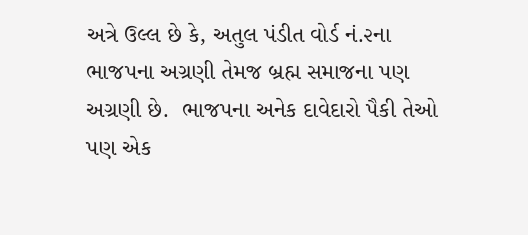અત્રે ઉલ્લ છે કે, અતુલ પંડીત વોર્ડ નં.૨ના ભાજપના અગ્રણી તેમજ બ્રહ્મ સમાજના પણ અગ્રણી છે.  ભાજપના અનેક દાવેદારો પૈકી તેઓ પણ એક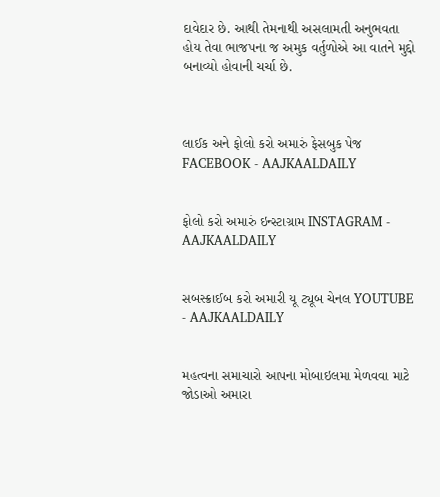દાવેદાર છે. આથી તેમનાથી અસલામતી અનુભવતા હોય તેવા ભાજપના જ અમુક વર્તુળોએ આ વાતને મુદ્દો બનાવ્યો હોવાની ચર્ચા છે.



લાઈક અને ફોલો કરો અમારું ફેસબુક પેજ FACEBOOK - AAJKAALDAILY


ફોલો કરો અમારું ઇન્સ્ટાગ્રામ INSTAGRAM - AAJKAALDAILY


સબસ્ક્રાઈબ કરો અમારી યૂ ટ્યૂબ ચેનલ YOUTUBE - AAJKAALDAILY


મહત્વના સમાચારો આપના મોબાઇલમા મેળવવા માટે જોડાઓ અમારા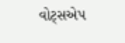વોટ્સએપ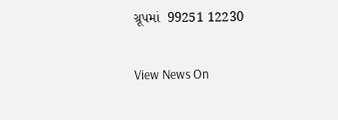ગ્રૂપમાં  99251 12230

View News On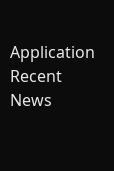Application
Recent News